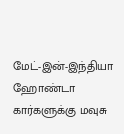மேட்-இன்-இந்தியா ஹோண்டா கார்களுக்கு மவுசு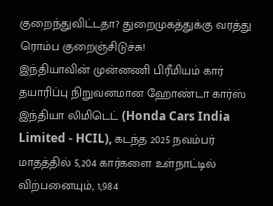குறைந்துவிட்டதா? துறைமுகத்துக்கு வரத்து ரொம்ப குறைஞ்சிடுச்சு!
இந்தியாவின் முன்னணி பிரீமியம் கார் தயாரிப்பு நிறுவனமான ஹோண்டா கார்ஸ் இந்தியா லிமிடெட் (Honda Cars India Limited - HCIL), கடந்த 2025 நவம்பர் மாதத்தில் 5,204 கார்களை உள்நாட்டில் விற்பனையும், 1,984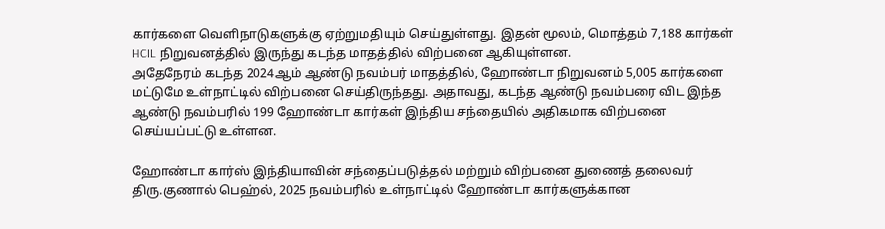கார்களை வெளிநாடுகளுக்கு ஏற்றுமதியும் செய்துள்ளது. இதன் மூலம், மொத்தம் 7,188 கார்கள் HCIL நிறுவனத்தில் இருந்து கடந்த மாதத்தில் விற்பனை ஆகியுள்ளன.
அதேநேரம் கடந்த 2024ஆம் ஆண்டு நவம்பர் மாதத்தில், ஹோண்டா நிறுவனம் 5,005 கார்களை மட்டுமே உள்நாட்டில் விற்பனை செய்திருந்தது. அதாவது, கடந்த ஆண்டு நவம்பரை விட இந்த ஆண்டு நவம்பரில் 199 ஹோண்டா கார்கள் இந்திய சந்தையில் அதிகமாக விற்பனை செய்யப்பட்டு உள்ளன.

ஹோண்டா கார்ஸ் இந்தியாவின் சந்தைப்படுத்தல் மற்றும் விற்பனை துணைத் தலைவர் திரு.குணால் பெஹ்ல், 2025 நவம்பரில் உள்நாட்டில் ஹோண்டா கார்களுக்கான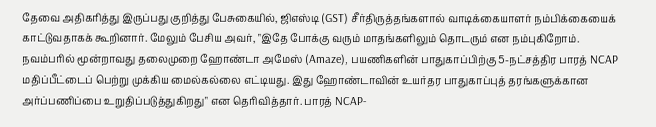தேவை அதிகரித்து இருப்பது குறித்து பேசுகையில், ஜிஎஸ்டி (GST) சீர்திருத்தங்களால் வாடிக்கையாளர் நம்பிக்கையைக் காட்டுவதாகக் கூறினார். மேலும் பேசிய அவர், "இதே போக்கு வரும் மாதங்களிலும் தொடரும் என நம்புகிறோம்.
நவம்பரில் மூன்றாவது தலைமுறை ஹோண்டா அமேஸ் (Amaze), பயணிகளின் பாதுகாப்பிற்கு 5-நட்சத்திர பாரத் NCAP மதிப்பீட்டைப் பெற்று முக்கிய மைல்கல்லை எட்டியது. இது ஹோண்டாவின் உயர்தர பாதுகாப்புத் தரங்களுக்கான அர்ப்பணிப்பை உறுதிப்படுத்துகிறது" என தெரிவித்தார். பாரத் NCAP-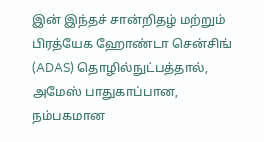இன் இந்தச் சான்றிதழ் மற்றும் பிரத்யேக ஹோண்டா சென்சிங் (ADAS) தொழில்நுட்பத்தால், அமேஸ் பாதுகாப்பான, நம்பகமான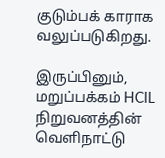குடும்பக் காராக வலுப்படுகிறது.

இருப்பினும், மறுப்பக்கம் HCIL நிறுவனத்தின் வெளிநாட்டு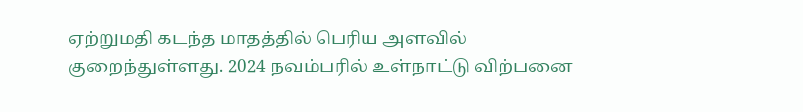ஏற்றுமதி கடந்த மாதத்தில் பெரிய அளவில் குறைந்துள்ளது. 2024 நவம்பரில் உள்நாட்டு விற்பனை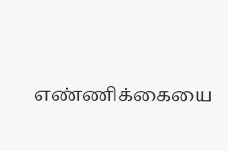எண்ணிக்கையை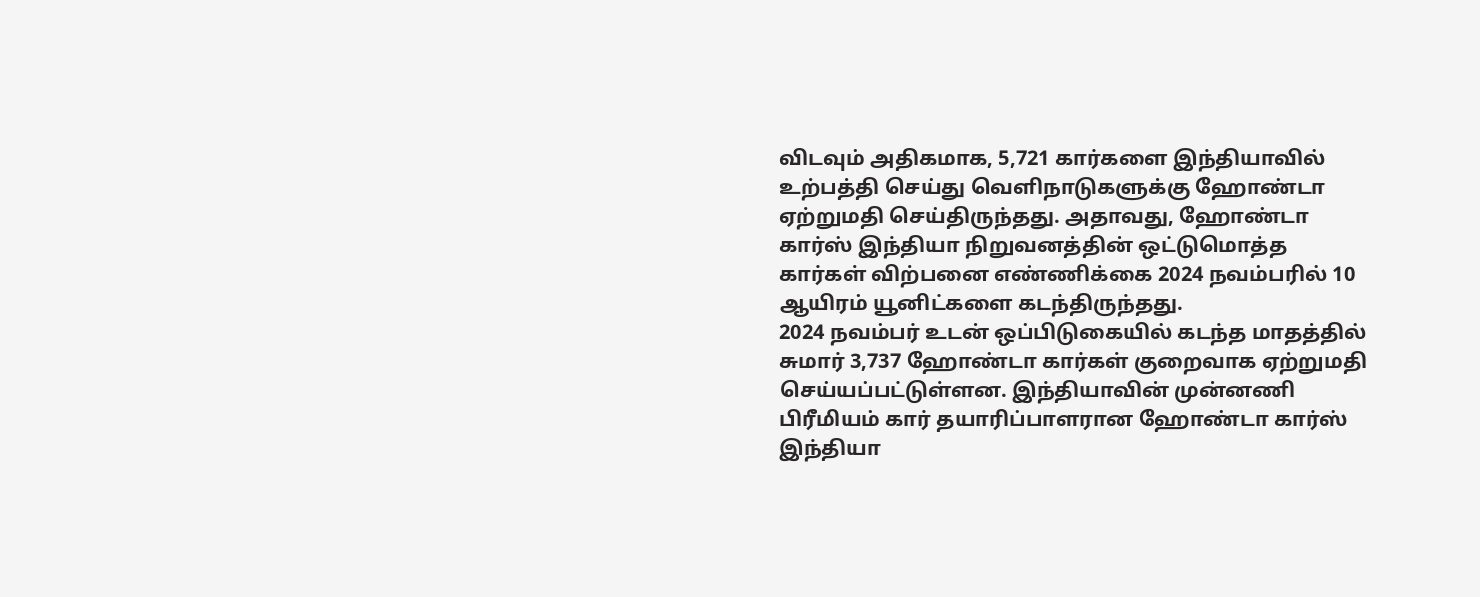விடவும் அதிகமாக, 5,721 கார்களை இந்தியாவில் உற்பத்தி செய்து வெளிநாடுகளுக்கு ஹோண்டா ஏற்றுமதி செய்திருந்தது. அதாவது, ஹோண்டா கார்ஸ் இந்தியா நிறுவனத்தின் ஒட்டுமொத்த கார்கள் விற்பனை எண்ணிக்கை 2024 நவம்பரில் 10 ஆயிரம் யூனிட்களை கடந்திருந்தது.
2024 நவம்பர் உடன் ஒப்பிடுகையில் கடந்த மாதத்தில் சுமார் 3,737 ஹோண்டா கார்கள் குறைவாக ஏற்றுமதி செய்யப்பட்டுள்ளன. இந்தியாவின் முன்னணி பிரீமியம் கார் தயாரிப்பாளரான ஹோண்டா கார்ஸ் இந்தியா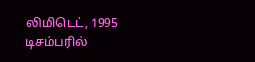லிமிடெட், 1995 டிசம்பரில்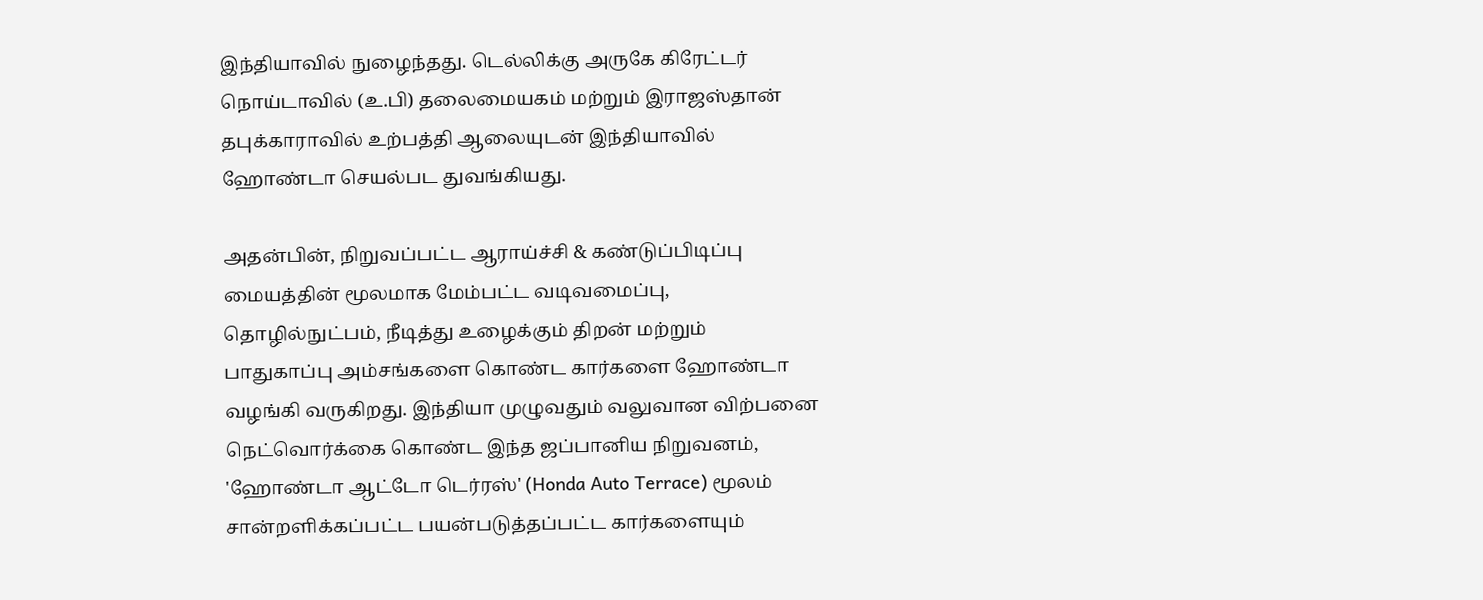இந்தியாவில் நுழைந்தது. டெல்லிக்கு அருகே கிரேட்டர் நொய்டாவில் (உ.பி) தலைமையகம் மற்றும் இராஜஸ்தான் தபுக்காராவில் உற்பத்தி ஆலையுடன் இந்தியாவில் ஹோண்டா செயல்பட துவங்கியது.

அதன்பின், நிறுவப்பட்ட ஆராய்ச்சி & கண்டுப்பிடிப்பு மையத்தின் மூலமாக மேம்பட்ட வடிவமைப்பு, தொழில்நுட்பம், நீடித்து உழைக்கும் திறன் மற்றும் பாதுகாப்பு அம்சங்களை கொண்ட கார்களை ஹோண்டா வழங்கி வருகிறது. இந்தியா முழுவதும் வலுவான விற்பனை நெட்வொர்க்கை கொண்ட இந்த ஜப்பானிய நிறுவனம், 'ஹோண்டா ஆட்டோ டெர்ரஸ்' (Honda Auto Terrace) மூலம் சான்றளிக்கப்பட்ட பயன்படுத்தப்பட்ட கார்களையும்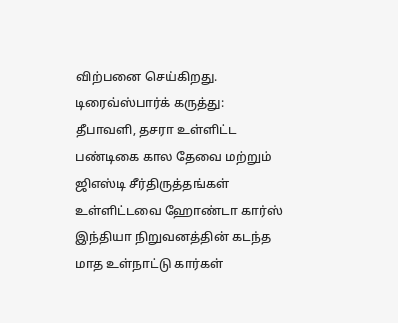விற்பனை செய்கிறது.
டிரைவ்ஸ்பார்க் கருத்து: தீபாவளி, தசரா உள்ளிட்ட பண்டிகை கால தேவை மற்றும் ஜிஎஸ்டி சீர்திருத்தங்கள் உள்ளிட்டவை ஹோண்டா கார்ஸ் இந்தியா நிறுவனத்தின் கடந்த மாத உள்நாட்டு கார்கள்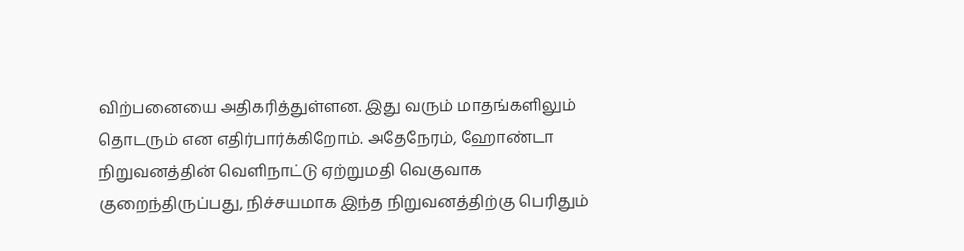விற்பனையை அதிகரித்துள்ளன. இது வரும் மாதங்களிலும் தொடரும் என எதிர்பார்க்கிறோம். அதேநேரம், ஹோண்டா நிறுவனத்தின் வெளிநாட்டு ஏற்றுமதி வெகுவாக குறைந்திருப்பது, நிச்சயமாக இந்த நிறுவனத்திற்கு பெரிதும்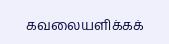கவலையளிக்கக்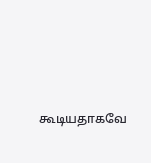கூடியதாகவே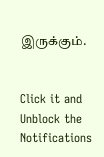இருக்கும்.


Click it and Unblock the Notifications